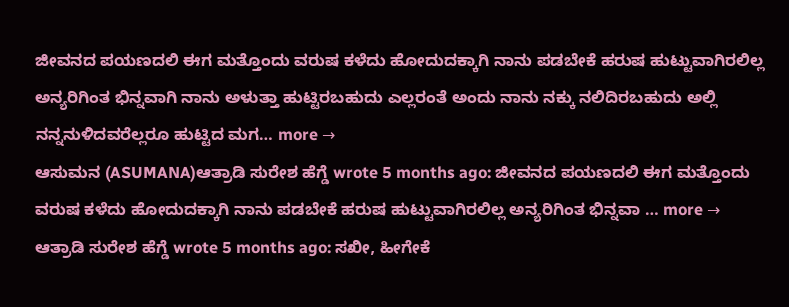ಜೀವನದ ಪಯಣದಲಿ ಈಗ ಮತ್ತೊಂದು ವರುಷ ಕಳೆದು ಹೋದುದಕ್ಕಾಗಿ ನಾನು ಪಡಬೇಕೆ ಹರುಷ ಹುಟ್ಟುವಾಗಿರಲಿಲ್ಲ ಅನ್ಯರಿಗಿಂತ ಭಿನ್ನವಾಗಿ ನಾನು ಅಳುತ್ತಾ ಹುಟ್ಟಿರಬಹುದು ಎಲ್ಲರಂತೆ ಅಂದು ನಾನು ನಕ್ಕು ನಲಿದಿರಬಹುದು ಅಲ್ಲಿ ನನ್ನನುಳಿದವರೆಲ್ಲರೂ ಹುಟ್ಟಿದ ಮಗ… more →
ಆಸುಮನ (ASUMANA)ಆತ್ರಾಡಿ ಸುರೇಶ ಹೆಗ್ಡೆ wrote 5 months ago: ಜೀವನದ ಪಯಣದಲಿ ಈಗ ಮತ್ತೊಂದು ವರುಷ ಕಳೆದು ಹೋದುದಕ್ಕಾಗಿ ನಾನು ಪಡಬೇಕೆ ಹರುಷ ಹುಟ್ಟುವಾಗಿರಲಿಲ್ಲ ಅನ್ಯರಿಗಿಂತ ಭಿನ್ನವಾ … more →
ಆತ್ರಾಡಿ ಸುರೇಶ ಹೆಗ್ಡೆ wrote 5 months ago: ಸಖೀ, ಹೀಗೇಕೆ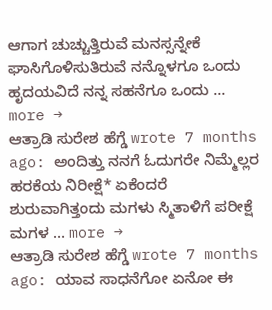ಆಗಾಗ ಚುಚ್ಚುತ್ತಿರುವೆ ಮನಸ್ಸನ್ನೇಕೆ ಘಾಸಿಗೊಳಿಸುತಿರುವೆ ನನ್ನೊಳಗೂ ಒಂದು ಹೃದಯವಿದೆ ನನ್ನ ಸಹನೆಗೂ ಒಂದು … more →
ಆತ್ರಾಡಿ ಸುರೇಶ ಹೆಗ್ಡೆ wrote 7 months ago: ಅಂದಿತ್ತು ನನಗೆ ಓದುಗರೇ ನಿಮ್ಮೆಲ್ಲರ ಹರಕೆಯ ನಿರೀಕ್ಷೆ* ಏಕೆಂದರೆ ಶುರುವಾಗಿತ್ತಂದು ಮಗಳು ಸ್ಮಿತಾಳಿಗೆ ಪರೀಕ್ಷೆ ಮಗಳ … more →
ಆತ್ರಾಡಿ ಸುರೇಶ ಹೆಗ್ಡೆ wrote 7 months ago: ಯಾವ ಸಾಧನೆಗೋ ಏನೋ ಈ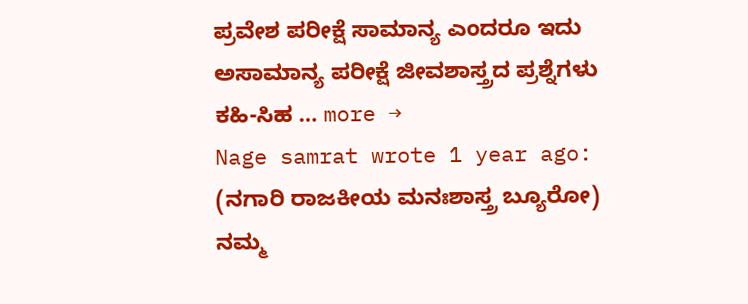ಪ್ರವೇಶ ಪರೀಕ್ಷೆ ಸಾಮಾನ್ಯ ಎಂದರೂ ಇದು ಅಸಾಮಾನ್ಯ ಪರೀಕ್ಷೆ ಜೀವಶಾಸ್ತ್ರದ ಪ್ರಶ್ನೆಗಳು ಕಹಿ-ಸಿಹ … more →
Nage samrat wrote 1 year ago: (ನಗಾರಿ ರಾಜಕೀಯ ಮನಃಶಾಸ್ತ್ರ ಬ್ಯೂರೋ) ನಮ್ಮ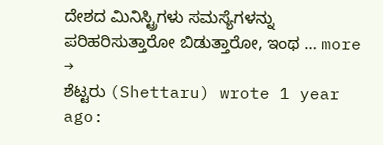ದೇಶದ ಮಿನಿಸ್ಟ್ರಿಗಳು ಸಮಸ್ಯೆಗಳನ್ನು ಪರಿಹರಿಸುತ್ತಾರೋ ಬಿಡುತ್ತಾರೋ, ಇಂಥ … more →
ಶೆಟ್ಟರು (Shettaru) wrote 1 year ago: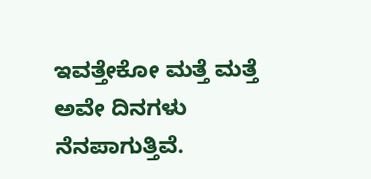ಇವತ್ತೇಕೋ ಮತ್ತೆ ಮತ್ತೆ ಅವೇ ದಿನಗಳು ನೆನಪಾಗುತ್ತಿವೆ.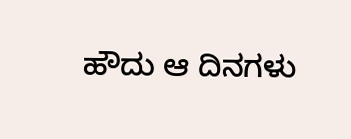ಹೌದು ಆ ದಿನಗಳು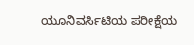ಯೂನಿವರ್ಸಿಟಿಯ ಪರೀಕ್ಷೆಯ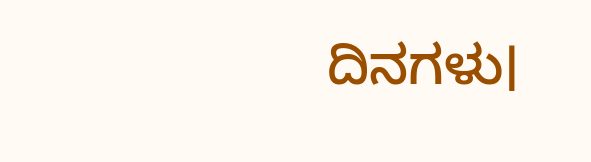ದಿನಗಳು।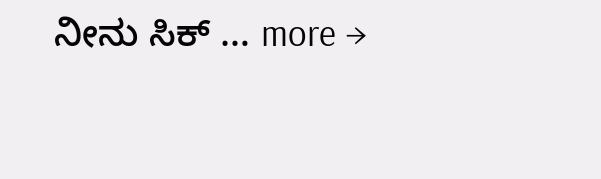ನೀನು ಸಿಕ್ … more →